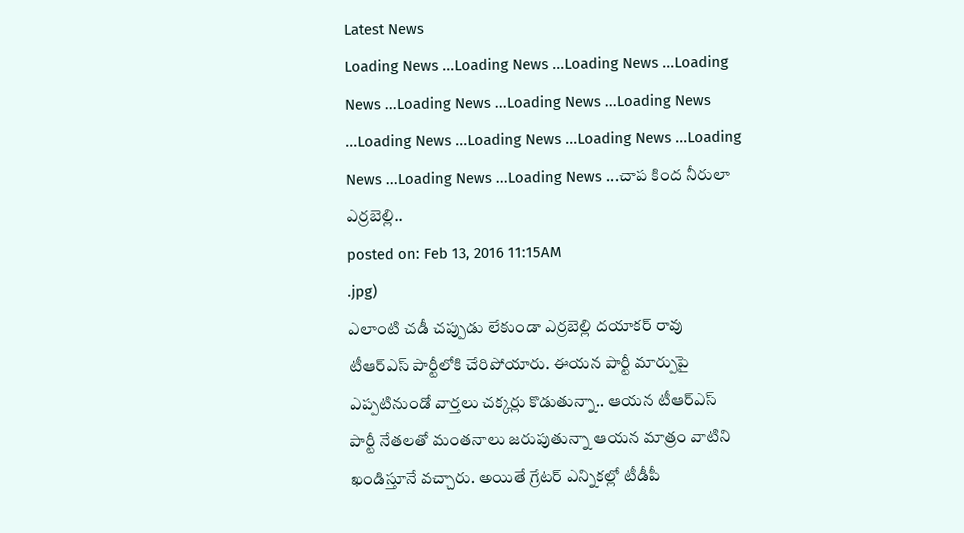Latest News
Loading News ...Loading News ...Loading News ...Loading News ...Loading News ...Loading News ...Loading News ...Loading News ...Loading News ...Loading News ...Loading News ...Loading News ...Loading News ...చాప కింద నీరులా ఎర్రబెల్లి..
posted on: Feb 13, 2016 11:15AM
.jpg)
ఎలాంటి చడీ చప్పుడు లేకుండా ఎర్రబెల్లి దయాకర్ రావు టీఆర్ఎస్ పార్టీలోకి చేరిపోయారు. ఈయన పార్టీ మార్పుపై ఎప్పటినుండో వార్తలు చక్కర్లు కొడుతున్నా.. ఆయన టీఆర్ఎస్ పార్టీ నేతలతో మంతనాలు జరుపుతున్నా ఆయన మాత్రం వాటిని ఖండిస్తూనే వచ్చారు. అయితే గ్రేటర్ ఎన్నికల్లో టీడీపీ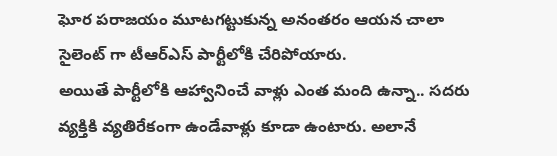ఘోర పరాజయం మూటగట్టుకున్న అనంతరం ఆయన చాలా సైలెంట్ గా టీఆర్ఎస్ పార్టీలోకి చేరిపోయారు.
అయితే పార్టీలోకి ఆహ్వానించే వాళ్లు ఎంత మంది ఉన్నా.. సదరు వ్యక్తికి వ్యతిరేకంగా ఉండేవాళ్లు కూడా ఉంటారు. అలానే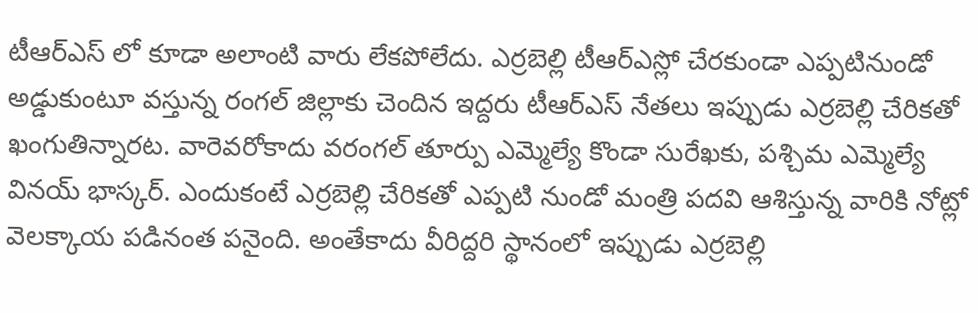టీఆర్ఎస్ లో కూడా అలాంటి వారు లేకపోలేదు. ఎర్రబెల్లి టీఆర్ఎస్లో చేరకుండా ఎప్పటినుండో అడ్డుకుంటూ వస్తున్న రంగల్ జిల్లాకు చెందిన ఇద్దరు టీఆర్ఎస్ నేతలు ఇప్పుడు ఎర్రబెల్లి చేరికతో ఖంగుతిన్నారట. వారెవరోకాదు వరంగల్ తూర్పు ఎమ్మెల్యే కొండా సురేఖకు, పశ్చిమ ఎమ్మెల్యే వినయ్ భాస్కర్. ఎందుకంటే ఎర్రబెల్లి చేరికతో ఎప్పటి నుండో మంత్రి పదవి ఆశిస్తున్న వారికి నోట్లో వెలక్కాయ పడినంత పనైంది. అంతేకాదు వీరిద్దరి స్థానంలో ఇప్పుడు ఎర్రబెల్లి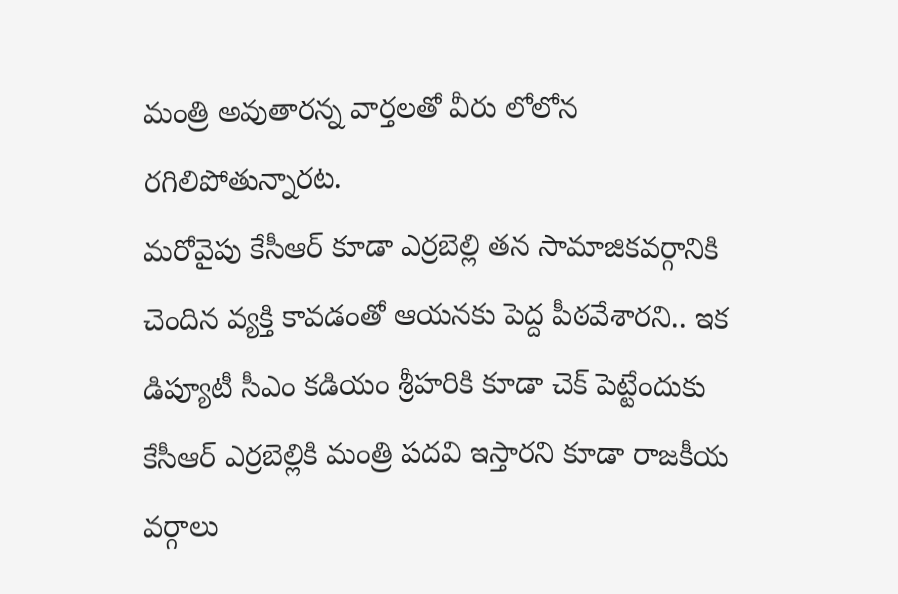మంత్రి అవుతారన్న వార్తలతో వీరు లోలోన రగిలిపోతున్నారట.
మరోవైపు కేసీఆర్ కూడా ఎర్రబెల్లి తన సామాజికవర్గానికి చెందిన వ్యక్తి కావడంతో ఆయనకు పెద్ద పీఠవేశారని.. ఇక డిప్యూటీ సీఎం కడియం శ్రీహరికి కూడా చెక్ పెట్టేందుకు కేసీఆర్ ఎర్రబెల్లికి మంత్రి పదవి ఇస్తారని కూడా రాజకీయ వర్గాలు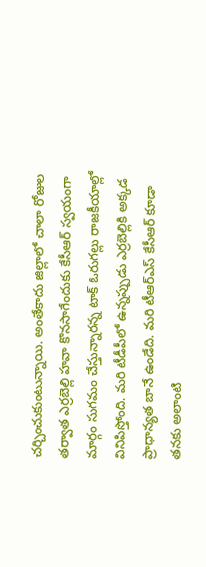చర్చించుకుంటున్నాయి. అంతేకాదు జిల్లాలో చాలా రోజుల తర్వాత ఎర్రబెల్లి హవా కొనసాగేందుకు కేసీఆర్ స్వయంగా మార్గం సుగమం చేస్తున్నారన్న టాక్ ఓరుగల్లు రాజకీయాల్లో వినిపిస్తోంది. మరి టీడీపీలో ఉన్నప్పుడు ఎర్రబెల్లికి అక్కడ ప్రాధాన్యత బానే ఉండేది. మరి టీఆర్ఎస్ కేసీఆర్ కూడా తనకు అలాంటి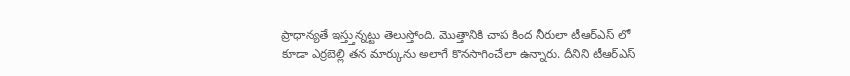ప్రాధాన్యతే ఇస్త్తున్నట్టు తెలుస్తోంది. మొత్తానికి చాప కింద నీరులా టీఆర్ఎస్ లో కూడా ఎర్రబెల్లి తన మార్కును అలాగే కొనసాగించేలా ఉన్నారు. దీనిని టీఆర్ఎస్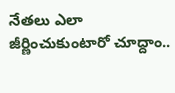నేతలు ఎలా జీర్ణించుకుంటారో చూద్దాం..